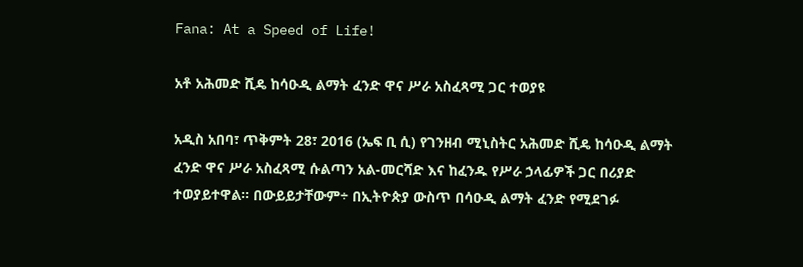Fana: At a Speed of Life!

አቶ አሕመድ ሺዴ ከሳዑዲ ልማት ፈንድ ዋና ሥራ አስፈጻሚ ጋር ተወያዩ

አዲስ አበባ፣ ጥቅምት 28፣ 2016 (ኤፍ ቢ ሲ) የገንዘብ ሚኒስትር አሕመድ ሺዴ ከሳዑዲ ልማት ፈንድ ዋና ሥራ አስፈጻሚ ሱልጣን አል-መርሻድ እና ከፈንዱ የሥራ ኃላፊዎች ጋር በሪያድ ተወያይተዋል፡፡ በውይይታቸውም÷ በኢትዮጵያ ውስጥ በሳዑዲ ልማት ፈንድ የሚደገፉ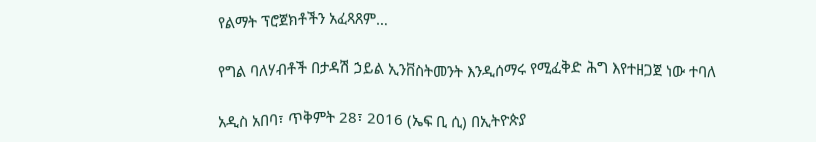የልማት ፕሮጀክቶችን አፈጻጸም…

የግል ባለሃብቶች በታዳሽ ኃይል ኢንቨስትመንት እንዲሰማሩ የሚፈቅድ ሕግ እየተዘጋጀ ነው ተባለ

አዲስ አበባ፣ ጥቅምት 28፣ 2016 (ኤፍ ቢ ሲ) በኢትዮጵያ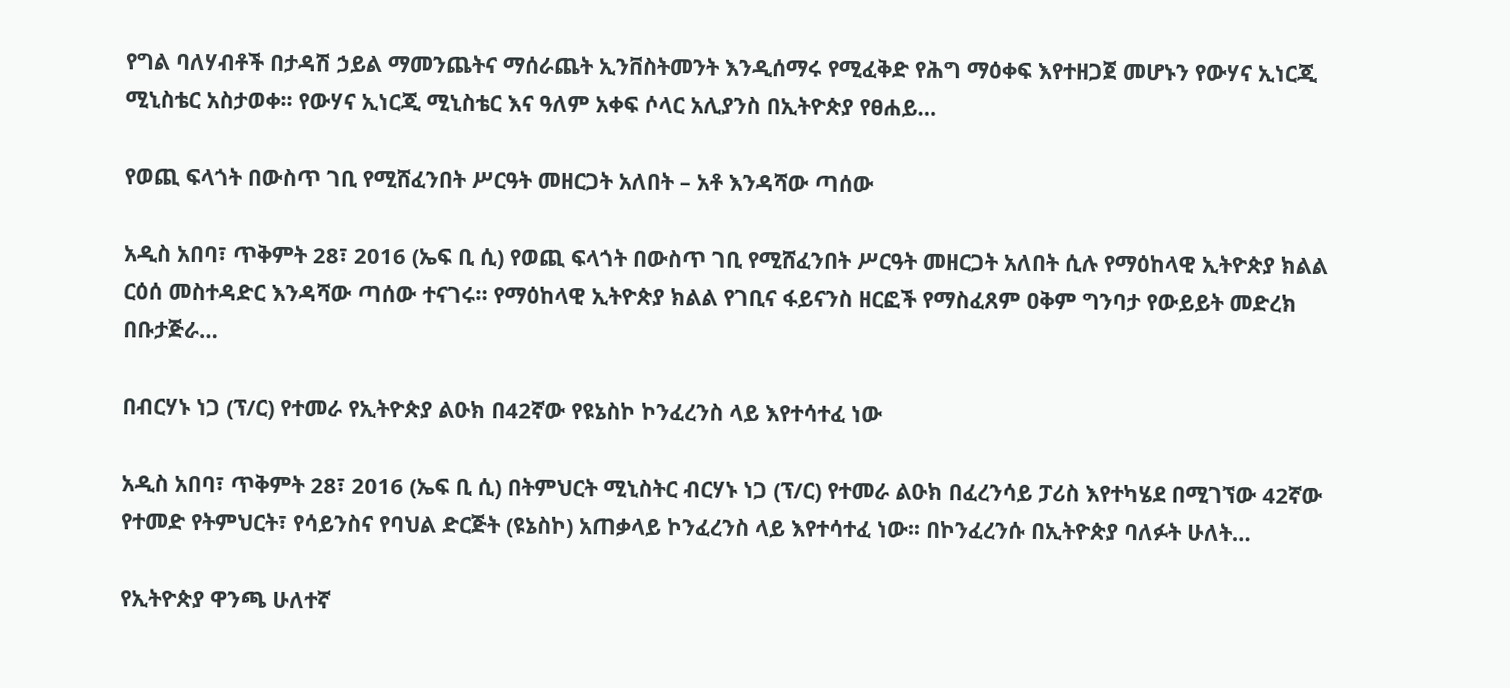የግል ባለሃብቶች በታዳሽ ኃይል ማመንጨትና ማሰራጨት ኢንቨስትመንት እንዲሰማሩ የሚፈቅድ የሕግ ማዕቀፍ እየተዘጋጀ መሆኑን የውሃና ኢነርጂ ሚኒስቴር አስታወቀ፡፡ የውሃና ኢነርጂ ሚኒስቴር እና ዓለም አቀፍ ሶላር አሊያንስ በኢትዮጵያ የፀሐይ…

የወጪ ፍላጎት በውስጥ ገቢ የሚሸፈንበት ሥርዓት መዘርጋት አለበት – አቶ እንዳሻው ጣሰው

አዲስ አበባ፣ ጥቅምት 28፣ 2016 (ኤፍ ቢ ሲ) የወጪ ፍላጎት በውስጥ ገቢ የሚሸፈንበት ሥርዓት መዘርጋት አለበት ሲሉ የማዕከላዊ ኢትዮጵያ ክልል ርዕሰ መስተዳድር እንዳሻው ጣሰው ተናገሩ። የማዕከላዊ ኢትዮጵያ ክልል የገቢና ፋይናንስ ዘርፎች የማስፈጸም ዐቅም ግንባታ የውይይት መድረክ በቡታጅራ…

በብርሃኑ ነጋ (ፕ/ር) የተመራ የኢትዮጵያ ልዑክ በ42ኛው የዩኔስኮ ኮንፈረንስ ላይ እየተሳተፈ ነው

አዲስ አበባ፣ ጥቅምት 28፣ 2016 (ኤፍ ቢ ሲ) በትምህርት ሚኒስትር ብርሃኑ ነጋ (ፕ/ር) የተመራ ልዑክ በፈረንሳይ ፓሪስ እየተካሄደ በሚገኘው 42ኛው የተመድ የትምህርት፣ የሳይንስና የባህል ድርጅት (ዩኔስኮ) አጠቃላይ ኮንፈረንስ ላይ እየተሳተፈ ነው፡፡ በኮንፈረንሱ በኢትዮጵያ ባለፉት ሁለት…

የኢትዮጵያ ዋንጫ ሁለተኛ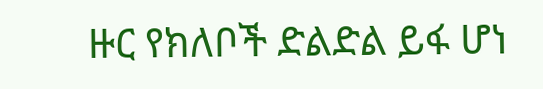ዙር የክለቦች ድልድል ይፋ ሆነ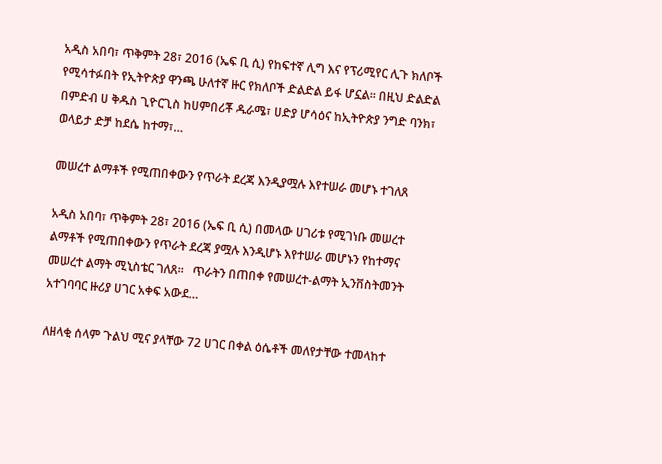አዲስ አበባ፣ ጥቅምት 28፣ 2016 (ኤፍ ቢ ሲ) የከፍተኛ ሊግ እና የፕሪሚየር ሊጉ ክለቦች የሚሳተፉበት የኢትዮጵያ ዋንጫ ሁለተኛ ዙር የክለቦች ድልድል ይፋ ሆኗል፡፡ በዚህ ድልድል በምድብ ሀ ቅዱስ ጊዮርጊስ ከሀምበሪቾ ዱራሜ፣ ሀድያ ሆሳዕና ከኢትዮጵያ ንግድ ባንክ፣ ወላይታ ድቻ ከደሴ ከተማ፣…

መሠረተ ልማቶች የሚጠበቀውን የጥራት ደረጃ እንዲያሟሉ እየተሠራ መሆኑ ተገለጸ

አዲስ አበባ፣ ጥቅምት 28፣ 2016 (ኤፍ ቢ ሲ) በመላው ሀገሪቱ የሚገነቡ መሠረተ ልማቶች የሚጠበቀውን የጥራት ደረጃ ያሟሉ እንዲሆኑ እየተሠራ መሆኑን የከተማና መሠረተ ልማት ሚኒስቴር ገለጸ።   ጥራትን በጠበቀ የመሠረተ-ልማት ኢንቨስትመንት አተገባባር ዙሪያ ሀገር አቀፍ አውደ…

ለዘላቂ ሰላም ጉልህ ሚና ያላቸው 72 ሀገር በቀል ዕሴቶች መለየታቸው ተመላከተ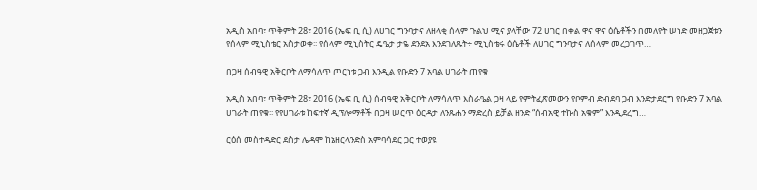አዲስ አበባ፣ ጥቅምት 28፣ 2016 (ኤፍ ቢ ሲ) ለሀገር ግንባታና ለዘላቂ ሰላም ጉልህ ሚና ያላቸው 72 ሀገር በቀል ዋና ዋና ዕሴቶችን በመለየት ሠነድ መዘጋጀቱን የሰላም ሚኒስቴር አስታወቀ፡፡ የሰላም ሚኒስትር ዴዔታ ታዬ ደንደአ እንደገለጹት÷ ሚኒስቴሩ ዕሴቶች ለሀገር ግንባታና ለሰላም መረጋገጥ…

በጋዛ ሰብዓዊ አቅርቦት ለማሳለጥ ጦርነቱ ጋብ እንዲል የቡድን 7 አባል ሀገራት ጠየቁ

አዲስ አበባ፣ ጥቅምት 28፣ 2016 (ኤፍ ቢ ሲ) ሰብዓዊ አቅርቦት ለማሳለጥ እስራዔል ጋዛ ላይ የምትፈጽመውን የቦምብ ድብደባ ጋብ እንድታደርግ የቡድን 7 አባል ሀገራት ጠየቁ፡፡ የየሀገራቱ ከፍተኛ ዲፕሎማቶች በጋዛ ሠርጥ ዕርዳታ ለንጹሐን ማድረስ ይቻል ዘንድ “ሰብአዊ ተኩስ አቁም” እንዲደረግ…

ርዕሰ መስተዳድር ደስታ ሌዳሞ ከኔዘርላንድስ አምባሳደር ጋር ተወያዩ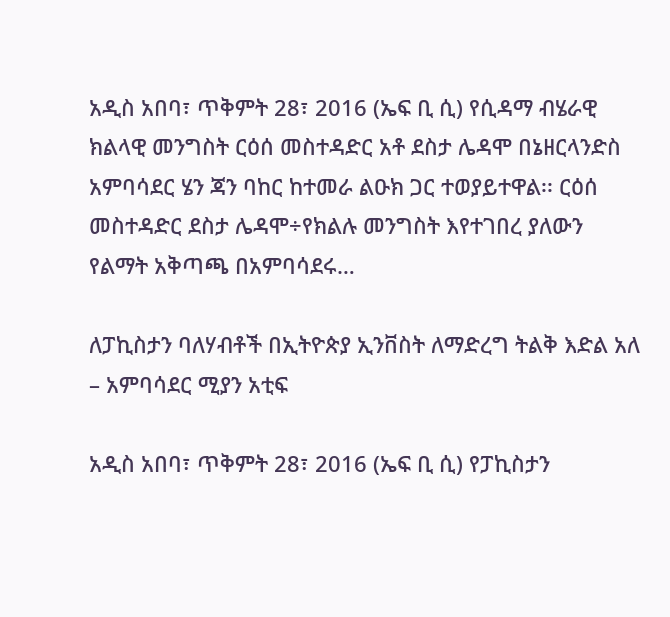አዲስ አበባ፣ ጥቅምት 28፣ 2016 (ኤፍ ቢ ሲ) የሲዳማ ብሄራዊ ክልላዊ መንግስት ርዕሰ መስተዳድር አቶ ደስታ ሌዳሞ በኔዘርላንድስ አምባሳደር ሄን ጃን ባከር ከተመራ ልዑክ ጋር ተወያይተዋል፡፡ ርዕሰ መስተዳድር ደስታ ሌዳሞ÷የክልሉ መንግስት እየተገበረ ያለውን የልማት አቅጣጫ በአምባሳደሩ…

ለፓኪስታን ባለሃብቶች በኢትዮጵያ ኢንቨስት ለማድረግ ትልቅ እድል አለ – አምባሳደር ሚያን አቲፍ

አዲስ አበባ፣ ጥቅምት 28፣ 2016 (ኤፍ ቢ ሲ) የፓኪስታን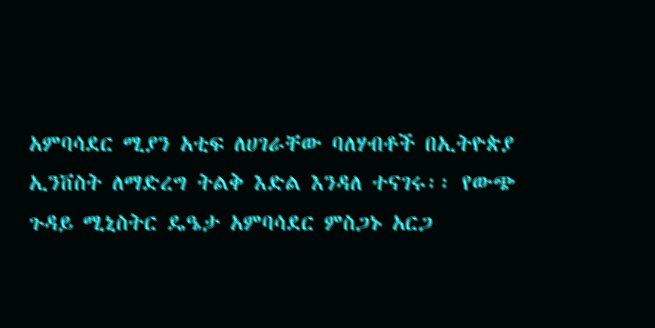አምባሳደር ሚያን አቲፍ ለሀገራቸው ባለሃብቶች በኢትዮጵያ ኢንቨስት ለማድረግ ትልቅ እድል እንዳለ ተናገሩ፡፡ የውጭ ጉዳይ ሚኒስትር ዴዔታ አምባሳደር ምስጋኑ አርጋ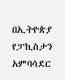በኢትዮጵያ የፓኪስታን አምባሳደር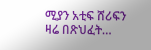ሚያን አቲፍ ሸሪፍን ዛሬ በጽህፈት…